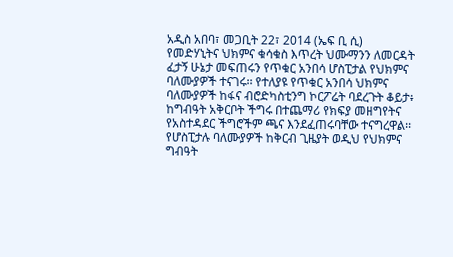አዲስ አበባ፣ መጋቢት 22፣ 2014 (ኤፍ ቢ ሲ) የመድሃኒትና ህክምና ቁሳቁስ እጥረት ህሙማንን ለመርዳት ፈታኝ ሁኔታ መፍጠሩን የጥቁር አንበሳ ሆስፒታል የህክምና ባለሙያዎች ተናገሩ፡፡ የተለያዩ የጥቁር አንበሳ ህክምና ባለሙያዎች ከፋና ብሮድካስቲንግ ኮርፖሬት ባደረጉት ቆይታ፥ ከግብዓት አቅርቦት ችግሩ በተጨማሪ የክፍያ መዘግየትና የአስተዳደር ችግሮችም ጫና እንደፈጠሩባቸው ተናግረዋል፡፡ የሆስፒታሉ ባለሙያዎች ከቅርብ ጊዜያት ወዲህ የህክምና ግብዓት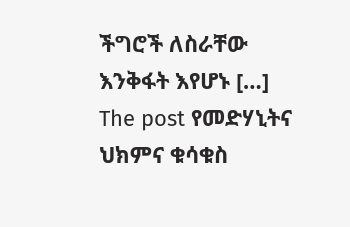ችግሮች ለስራቸው እንቅፋት እየሆኑ […]
The post የመድሃኒትና ህክምና ቁሳቁስ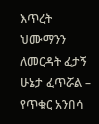እጥረት ህሙማንን ለመርዳት ፈታኝ ሁኔታ ፈጥሯል – የጥቁር አንበሳ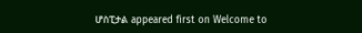ሆስፒታል appeared first on Welcome to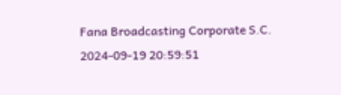Fana Broadcasting Corporate S.C.
2024-09-19 20:59:51